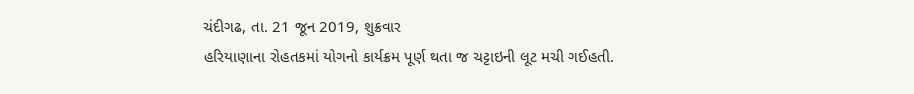ચંદીગઢ, તા. 21 જૂન 2019, શુક્રવાર
હરિયાણાના રોહતકમાં યોગનો કાર્યક્રમ પૂર્ણ થતા જ ચટ્ટાઇની લૂટ મચી ગઈહતી.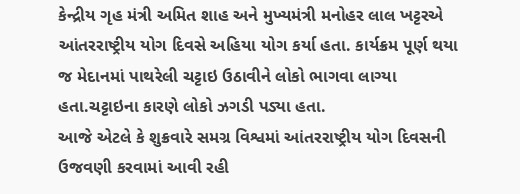કેન્દ્રીય ગૃહ મંત્રી અમિત શાહ અને મુખ્યમંત્રી મનોહર લાલ ખટ્ટરએ આંતરરાષ્ટ્રીય યોગ દિવસે અહિયા યોગ કર્યા હતા. કાર્યક્રમ પૂર્ણ થયા જ મેદાનમાં પાથરેલી ચટ્ટાઇ ઉઠાવીને લોકો ભાગવા લાગ્યા હતા.ચટ્ટાઇના કારણે લોકો ઝગડી પડ્યા હતા.
આજે એટલે કે શુક્રવારે સમગ્ર વિશ્વમાં આંતરરાષ્ટ્રીય યોગ દિવસની ઉજવણી કરવામાં આવી રહી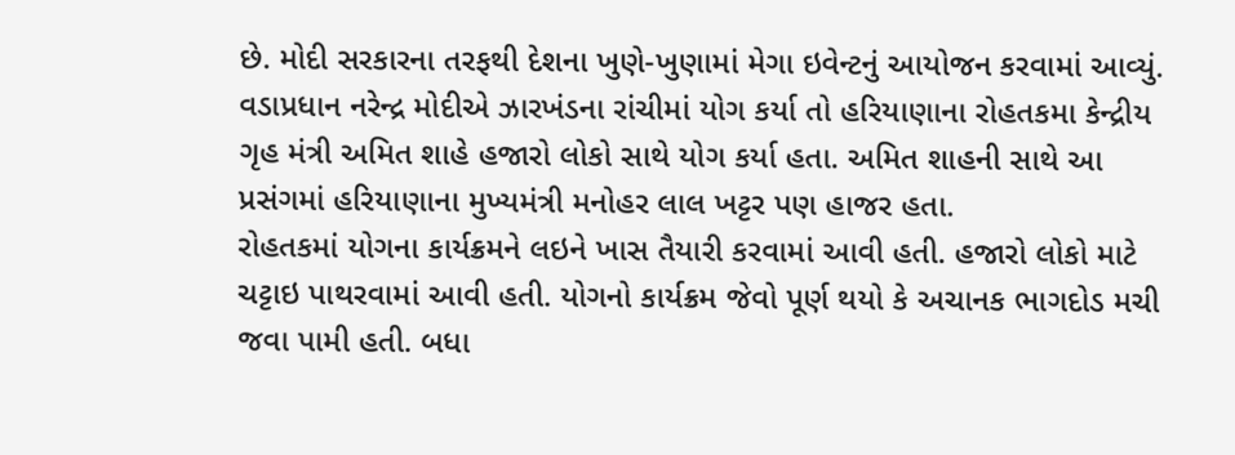છે. મોદી સરકારના તરફથી દેશના ખુણે-ખુણામાં મેગા ઇવેન્ટનું આયોજન કરવામાં આવ્યું. વડાપ્રધાન નરેન્દ્ર મોદીએ ઝારખંડના રાંચીમાં યોગ કર્યા તો હરિયાણાના રોહતકમા કેન્દ્રીય ગૃહ મંત્રી અમિત શાહે હજારો લોકો સાથે યોગ કર્યા હતા. અમિત શાહની સાથે આ પ્રસંગમાં હરિયાણાના મુખ્યમંત્રી મનોહર લાલ ખટ્ટર પણ હાજર હતા.
રોહતકમાં યોગના કાર્યક્રમને લઇને ખાસ તૈયારી કરવામાં આવી હતી. હજારો લોકો માટે ચટ્ટાઇ પાથરવામાં આવી હતી. યોગનો કાર્યક્રમ જેવો પૂર્ણ થયો કે અચાનક ભાગદોડ મચી જવા પામી હતી. બધા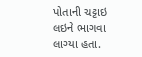પોતાની ચટ્ટાઇ લઇને ભાગવા લાગ્યા હતા.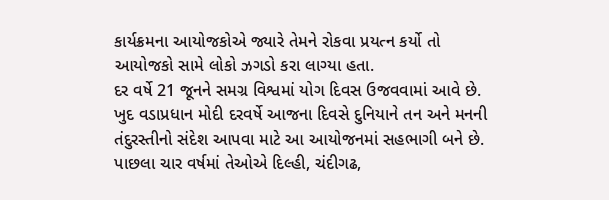કાર્યક્રમના આયોજકોએ જ્યારે તેમને રોકવા પ્રયત્ન કર્યો તો આયોજકો સામે લોકો ઝગડો કરા લાગ્યા હતા.
દર વર્ષે 21 જૂનને સમગ્ર વિશ્વમાં યોગ દિવસ ઉજવવામાં આવે છે. ખુદ વડાપ્રધાન મોદી દરવર્ષે આજના દિવસે દુનિયાને તન અને મનની તંદુરસ્તીનો સંદેશ આપવા માટે આ આયોજનમાં સહભાગી બને છે. પાછલા ચાર વર્ષમાં તેઓએ દિલ્હી, ચંદીગઢ,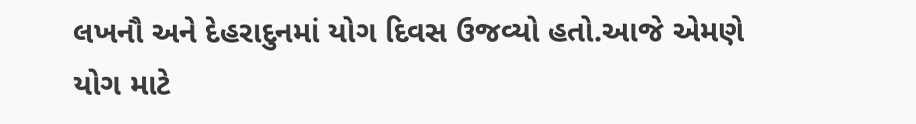લખનૌ અને દેહરાદુનમાં યોગ દિવસ ઉજવ્યો હતો.આજે એમણે યોગ માટે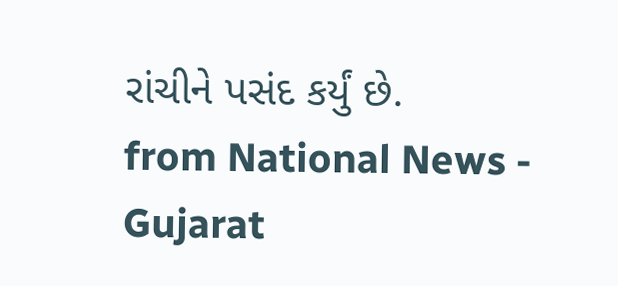રાંચીને પસંદ કર્યું છે.
from National News - Gujarat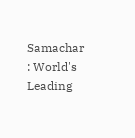Samachar : World's Leading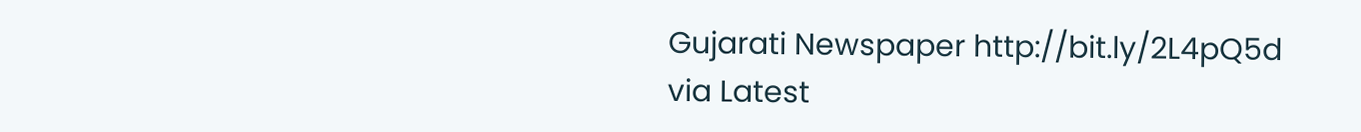Gujarati Newspaper http://bit.ly/2L4pQ5d
via Latest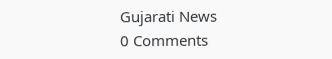Gujarati News
0 Comments